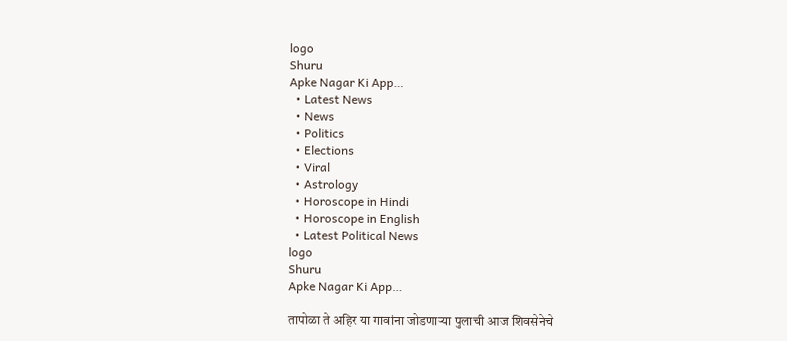logo
Shuru
Apke Nagar Ki App…
  • Latest News
  • News
  • Politics
  • Elections
  • Viral
  • Astrology
  • Horoscope in Hindi
  • Horoscope in English
  • Latest Political News
logo
Shuru
Apke Nagar Ki App…

तापोळा ते अहिर या गावांना जोडणाऱ्या पुलाची आज शिवसेनेचे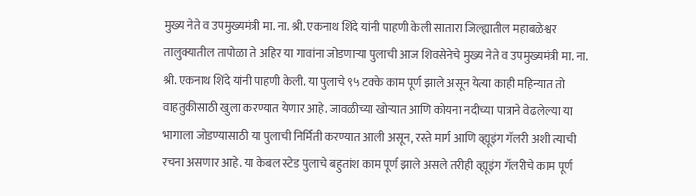मुख्य नेते व उपमुख्यमंत्री मा. ना. श्री. एकनाथ शिंदे यांनी पाहणी केली सातारा जिल्ह्यातील महाबळेश्वर तालुक्यातील तापोळा ते अहिर या गावांना जोडणाऱ्या पुलाची आज शिवसेनेचे मुख्य नेते व उपमुख्यमंत्री मा. ना. श्री. एकनाथ शिंदे यांनी पाहणी केली. या पुलाचे ९५ टक्के काम पूर्ण झाले असून येत्या काही महिन्यात तो वाहतुकीसाठी खुला करण्यात येणार आहे. जावळीच्या खोऱ्यात आणि कोयना नदीच्या पात्राने वेढलेल्या या भागाला जोडण्यासाठी या पुलाची निर्मिती करण्यात आली असून, रस्ते मार्ग आणि व्ह्यूइंग गॅलरी अशी त्याची रचना असणार आहे. या केबल स्टेड पुलाचे बहुतांश काम पूर्ण झाले असले तरीही व्ह्यूइंग गॅलरीचे काम पूर्ण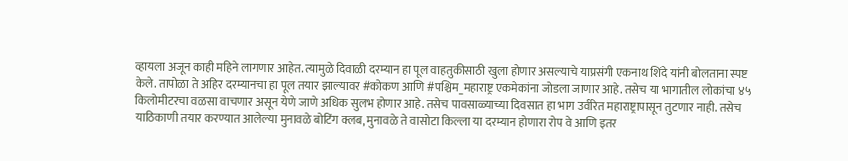व्हायला अजून काही महिने लागणार आहेत. त्यामुळे दिवाळी दरम्यान हा पूल वाहतुकीसाठी खुला होणार असल्याचे याप्रसंगी एकनाथ शिंदे यांनी बोलताना स्पष्ट केले. तापोळा ते अहिर दरम्यानचा हा पूल तयार झाल्यावर #कोकण आणि #पश्चिम_महाराष्ट्र एकमेकांना जोडला जाणार आहे. तसेच या भागातील लोकांचा ४५ किलोमीटरचा वळसा वाचणार असून येणे जाणे अधिक सुलभ होणार आहे. तसेच पावसाळ्याच्या दिवसात हा भाग उर्वरित महाराष्ट्रापासून तुटणार नाही. तसेच याठिकाणी तयार करण्यात आलेल्या मुनावळे बोटिंग क्लब, मुनावळे ते वासोटा किल्ला या दरम्यान होणारा रोप वे आणि इतर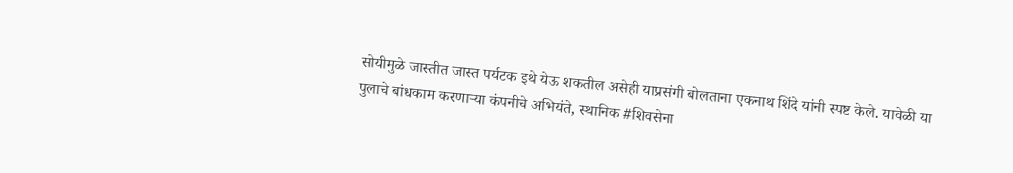सोयीमुळे जास्तीत जास्त पर्यटक इथे येऊ शकतील असेही याप्रसंगी बोलताना एकनाथ शिंदे यांनी स्पष्ट केले. यावेळी या पुलाचे बांधकाम करणाऱ्या कंपनीचे अभियंते, स्थानिक #शिवसेना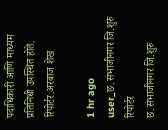पदाधिकारी आणि माध्यम प्रतिनिधी उपस्थित होते. रिपोर्टर.अरबाज शेख

1 hr ago
user_छ.संभाजीनगर जि.शुरु रिपोर्टर
छ.संभाजीनगर जि.शुरु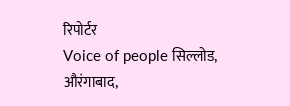रिपोर्टर
Voice of people सिल्लोड, औरंगाबाद,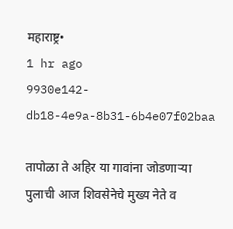महाराष्ट्र•
1 hr ago
9930e142-db18-4e9a-8b31-6b4e07f02baa

तापोळा ते अहिर या गावांना जोडणाऱ्या पुलाची आज शिवसेनेचे मुख्य नेते व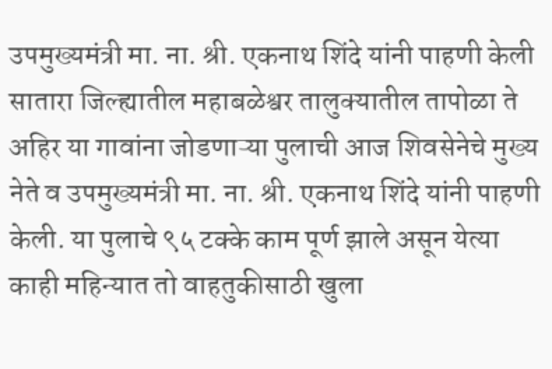उपमुख्यमंत्री मा. ना. श्री. एकनाथ शिंदे यांनी पाहणी केली सातारा जिल्ह्यातील महाबळेश्वर तालुक्यातील तापोळा ते अहिर या गावांना जोडणाऱ्या पुलाची आज शिवसेनेचे मुख्य नेते व उपमुख्यमंत्री मा. ना. श्री. एकनाथ शिंदे यांनी पाहणी केली. या पुलाचे ९५ टक्के काम पूर्ण झाले असून येत्या काही महिन्यात तो वाहतुकीसाठी खुला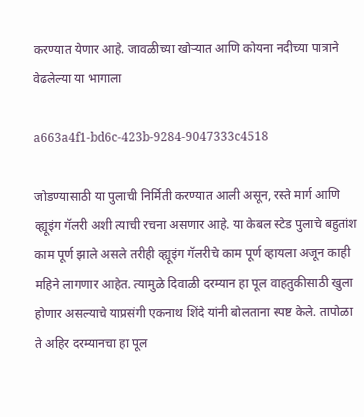करण्यात येणार आहे. जावळीच्या खोऱ्यात आणि कोयना नदीच्या पात्राने वेढलेल्या या भागाला

a663a4f1-bd6c-423b-9284-9047333c4518

जोडण्यासाठी या पुलाची निर्मिती करण्यात आली असून, रस्ते मार्ग आणि व्ह्यूइंग गॅलरी अशी त्याची रचना असणार आहे. या केबल स्टेड पुलाचे बहुतांश काम पूर्ण झाले असले तरीही व्ह्यूइंग गॅलरीचे काम पूर्ण व्हायला अजून काही महिने लागणार आहेत. त्यामुळे दिवाळी दरम्यान हा पूल वाहतुकीसाठी खुला होणार असल्याचे याप्रसंगी एकनाथ शिंदे यांनी बोलताना स्पष्ट केले. तापोळा ते अहिर दरम्यानचा हा पूल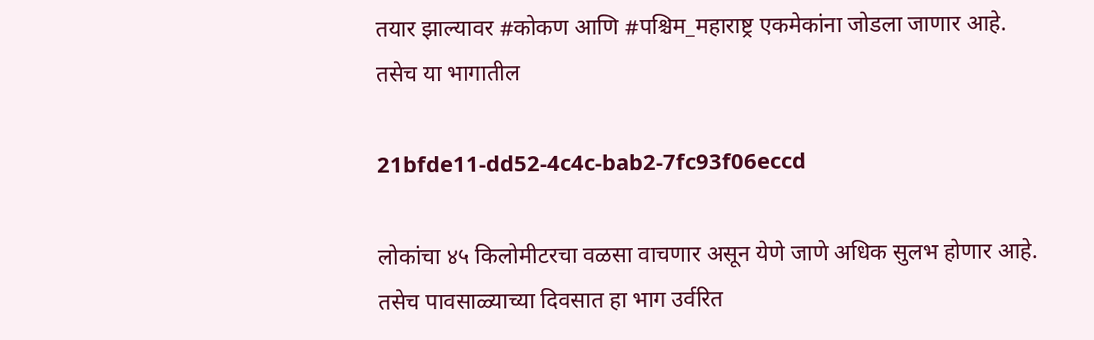तयार झाल्यावर #कोकण आणि #पश्चिम_महाराष्ट्र एकमेकांना जोडला जाणार आहे. तसेच या भागातील

21bfde11-dd52-4c4c-bab2-7fc93f06eccd

लोकांचा ४५ किलोमीटरचा वळसा वाचणार असून येणे जाणे अधिक सुलभ होणार आहे. तसेच पावसाळ्याच्या दिवसात हा भाग उर्वरित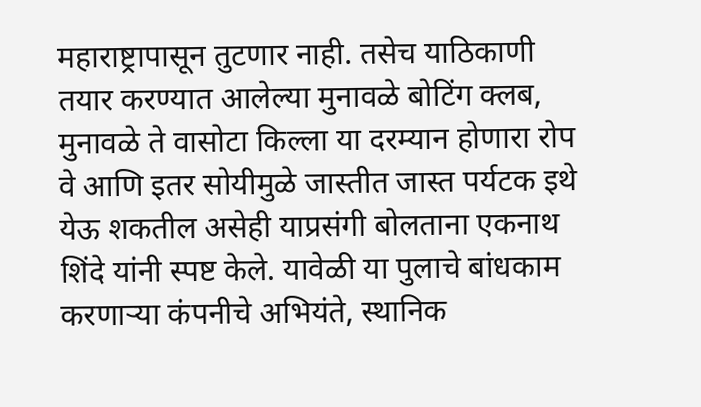महाराष्ट्रापासून तुटणार नाही. तसेच याठिकाणी तयार करण्यात आलेल्या मुनावळे बोटिंग क्लब, मुनावळे ते वासोटा किल्ला या दरम्यान होणारा रोप वे आणि इतर सोयीमुळे जास्तीत जास्त पर्यटक इथे येऊ शकतील असेही याप्रसंगी बोलताना एकनाथ शिंदे यांनी स्पष्ट केले. यावेळी या पुलाचे बांधकाम करणाऱ्या कंपनीचे अभियंते, स्थानिक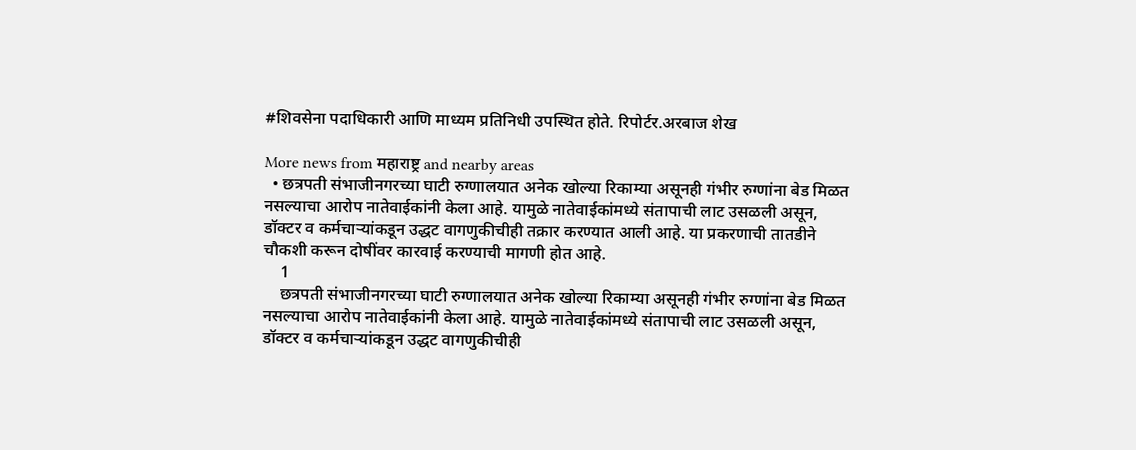#शिवसेना पदाधिकारी आणि माध्यम प्रतिनिधी उपस्थित होते. रिपोर्टर.अरबाज शेख

More news from महाराष्ट्र and nearby areas
  • छत्रपती संभाजीनगरच्या घाटी रुग्णालयात अनेक खोल्या रिकाम्या असूनही गंभीर रुग्णांना बेड मिळत नसल्याचा आरोप नातेवाईकांनी केला आहे. यामुळे नातेवाईकांमध्ये संतापाची लाट उसळली असून, डॉक्टर व कर्मचाऱ्यांकडून उद्धट वागणुकीचीही तक्रार करण्यात आली आहे. या प्रकरणाची तातडीने चौकशी करून दोषींवर कारवाई करण्याची मागणी होत आहे.
    1
    छत्रपती संभाजीनगरच्या घाटी रुग्णालयात अनेक खोल्या रिकाम्या असूनही गंभीर रुग्णांना बेड मिळत नसल्याचा आरोप नातेवाईकांनी केला आहे. यामुळे नातेवाईकांमध्ये संतापाची लाट उसळली असून, डॉक्टर व कर्मचाऱ्यांकडून उद्धट वागणुकीचीही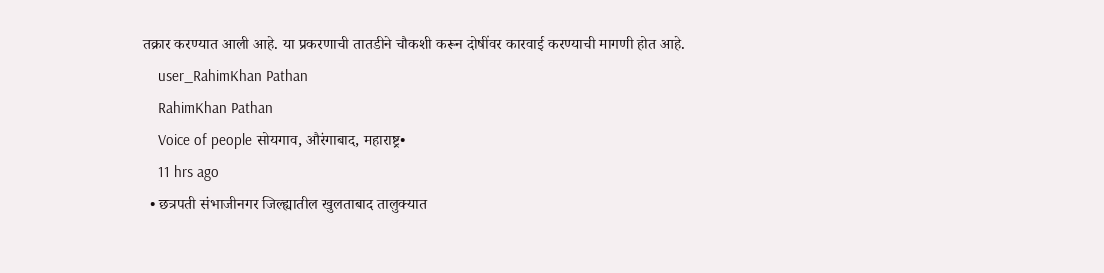तक्रार करण्यात आली आहे. या प्रकरणाची तातडीने चौकशी करून दोषींवर कारवाई करण्याची मागणी होत आहे.
    user_RahimKhan Pathan
    RahimKhan Pathan
    Voice of people सोयगाव, औरंगाबाद, महाराष्ट्र•
    11 hrs ago
  • छत्रपती संभाजीनगर जिल्ह्यातील खुलताबाद तालुक्यात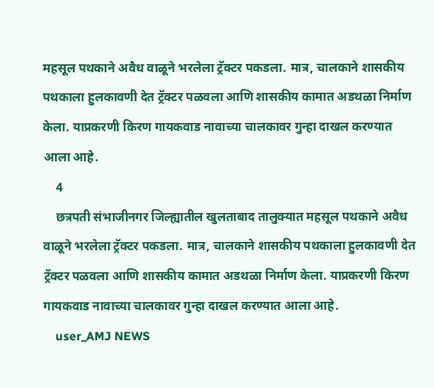महसूल पथकाने अवैध वाळूने भरलेला ट्रॅक्टर पकडला. मात्र, चालकाने शासकीय पथकाला हुलकावणी देत ट्रॅक्टर पळवला आणि शासकीय कामात अडथळा निर्माण केला. याप्रकरणी किरण गायकवाड नावाच्या चालकावर गुन्हा दाखल करण्यात आला आहे.
    4
    छत्रपती संभाजीनगर जिल्ह्यातील खुलताबाद तालुक्यात महसूल पथकाने अवैध वाळूने भरलेला ट्रॅक्टर पकडला. मात्र, चालकाने शासकीय पथकाला हुलकावणी देत ट्रॅक्टर पळवला आणि शासकीय कामात अडथळा निर्माण केला. याप्रकरणी किरण गायकवाड नावाच्या चालकावर गुन्हा दाखल करण्यात आला आहे.
    user_AMJ NEWS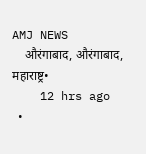AMJ NEWS
    औरंगाबाद, औरंगाबाद, महाराष्ट्र•
    12 hrs ago
  •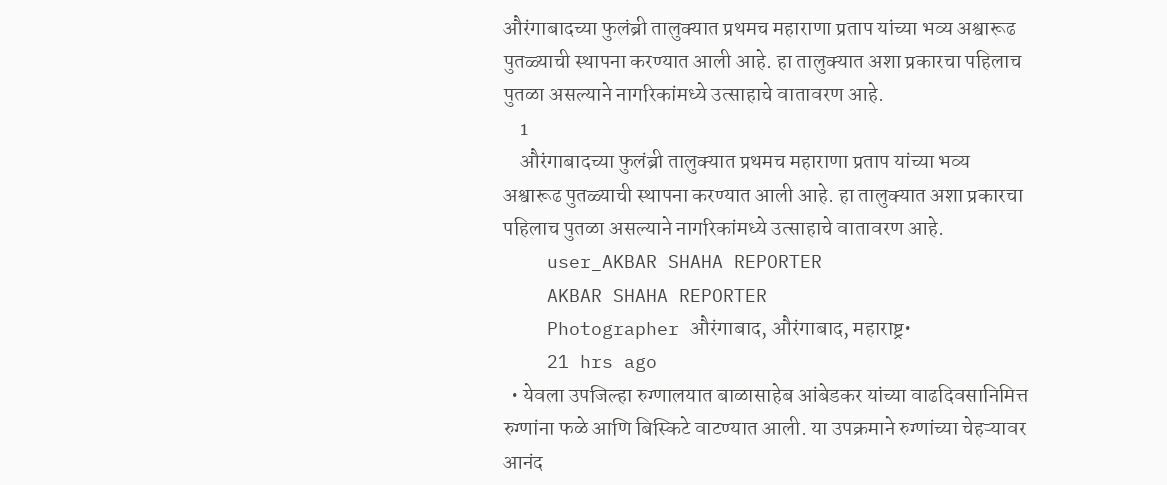औरंगाबादच्या फुलंब्री तालुक्यात प्रथमच महाराणा प्रताप यांच्या भव्य अश्वारूढ पुतळ्याची स्थापना करण्यात आली आहे. हा तालुक्यात अशा प्रकारचा पहिलाच पुतळा असल्याने नागरिकांमध्ये उत्साहाचे वातावरण आहे.
    1
    औरंगाबादच्या फुलंब्री तालुक्यात प्रथमच महाराणा प्रताप यांच्या भव्य अश्वारूढ पुतळ्याची स्थापना करण्यात आली आहे. हा तालुक्यात अशा प्रकारचा पहिलाच पुतळा असल्याने नागरिकांमध्ये उत्साहाचे वातावरण आहे.
    user_AKBAR SHAHA REPORTER
    AKBAR SHAHA REPORTER
    Photographer औरंगाबाद, औरंगाबाद, महाराष्ट्र•
    21 hrs ago
  • येवला उपजिल्हा रुग्णालयात बाळासाहेब आंबेडकर यांच्या वाढदिवसानिमित्त रुग्णांना फळे आणि बिस्किटे वाटण्यात आली. या उपक्रमाने रुग्णांच्या चेहऱ्यावर आनंद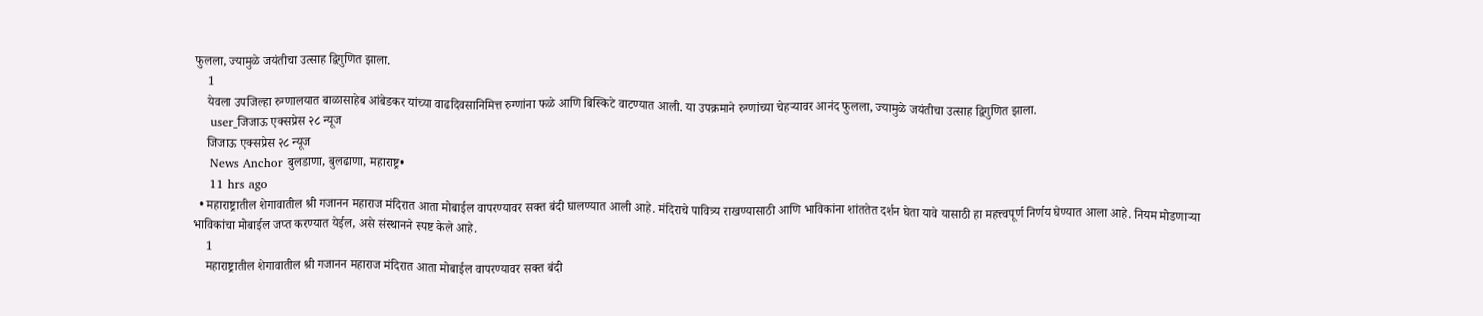फुलला, ज्यामुळे जयंतीचा उत्साह द्विगुणित झाला.
    1
    येवला उपजिल्हा रुग्णालयात बाळासाहेब आंबेडकर यांच्या वाढदिवसानिमित्त रुग्णांना फळे आणि बिस्किटे वाटण्यात आली. या उपक्रमाने रुग्णांच्या चेहऱ्यावर आनंद फुलला, ज्यामुळे जयंतीचा उत्साह द्विगुणित झाला.
    user_जिजाऊ एक्सप्रेस २८ न्यूज
    जिजाऊ एक्सप्रेस २८ न्यूज
    News Anchor बुलडाणा, बुलढाणा, महाराष्ट्र•
    11 hrs ago
  • महाराष्ट्रातील शेगावातील श्री गजानन महाराज मंदिरात आता मोबाईल वापरण्यावर सक्त बंदी घालण्यात आली आहे. मंदिराचे पावित्र्य राखण्यासाठी आणि भाविकांना शांततेत दर्शन घेता यावे यासाठी हा महत्त्वपूर्ण निर्णय घेण्यात आला आहे. नियम मोडणाऱ्या भाविकांचा मोबाईल जप्त करण्यात येईल, असे संस्थानने स्पष्ट केले आहे.
    1
    महाराष्ट्रातील शेगावातील श्री गजानन महाराज मंदिरात आता मोबाईल वापरण्यावर सक्त बंदी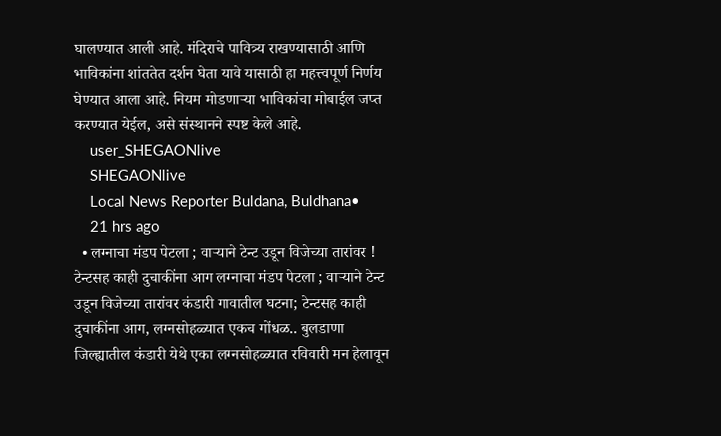घालण्यात आली आहे. मंदिराचे पावित्र्य राखण्यासाठी आणि भाविकांना शांततेत दर्शन घेता यावे यासाठी हा महत्त्वपूर्ण निर्णय घेण्यात आला आहे. नियम मोडणाऱ्या भाविकांचा मोबाईल जप्त करण्यात येईल, असे संस्थानने स्पष्ट केले आहे.
    user_SHEGAONlive
    SHEGAONlive
    Local News Reporter Buldana, Buldhana•
    21 hrs ago
  • लग्नाचा मंडप पेटला ; वाऱ्याने टेन्ट उडून विजेच्या तारांवर ! टेन्टसह काही दुचाकींना आग लग्नाचा मंडप पेटला ; वाऱ्याने टेन्ट उडून विजेच्या तारांवर कंडारी गावातील घटना; टेन्टसह काही दुचाकींना आग, लग्नसोहळ्यात एकच गोंधळ.. बुलडाणा जिल्ह्यातील कंडारी येथे एका लग्नसोहळ्यात रविवारी मन हेलावून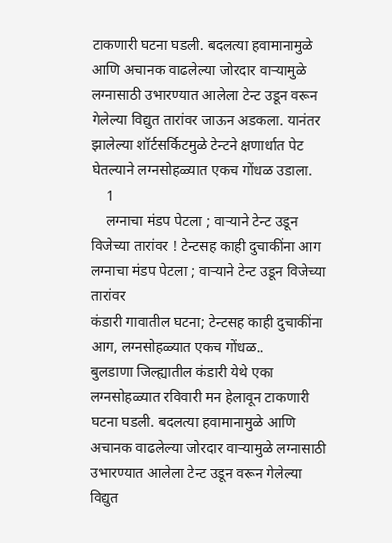टाकणारी घटना घडली. बदलत्या हवामानामुळे आणि अचानक वाढलेल्या जोरदार वाऱ्यामुळे लग्नासाठी उभारण्यात आलेला टेन्ट उडून वरून गेलेल्या विद्युत तारांवर जाऊन अडकला. यानंतर झालेल्या शॉर्टसर्किटमुळे टेन्टने क्षणार्धात पेट घेतल्याने लग्नसोहळ्यात एकच गोंधळ उडाला.
    1
    लग्नाचा मंडप पेटला ; वाऱ्याने टेन्ट उडून विजेच्या तारांवर ! टेन्टसह काही दुचाकींना आग
लग्नाचा मंडप पेटला ; वाऱ्याने टेन्ट उडून विजेच्या तारांवर
कंडारी गावातील घटना; टेन्टसह काही दुचाकींना आग, लग्नसोहळ्यात एकच गोंधळ..
बुलडाणा जिल्ह्यातील कंडारी येथे एका लग्नसोहळ्यात रविवारी मन हेलावून टाकणारी घटना घडली. बदलत्या हवामानामुळे आणि अचानक वाढलेल्या जोरदार वाऱ्यामुळे लग्नासाठी उभारण्यात आलेला टेन्ट उडून वरून गेलेल्या विद्युत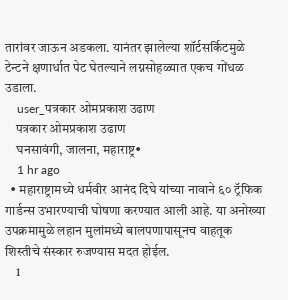तारांवर जाऊन अडकला. यानंतर झालेल्या शॉर्टसर्किटमुळे टेन्टने क्षणार्धात पेट घेतल्याने लग्नसोहळ्यात एकच गोंधळ उडाला.
    user_पत्रकार ओमप्रकाश उढाण
    पत्रकार ओमप्रकाश उढाण
    घनसावंगी, जालना, महाराष्ट्र•
    1 hr ago
  • महाराष्ट्रामध्ये धर्मवीर आनंद दिघे यांच्या नावाने ६० ट्रॅफिक गार्डन्स उभारण्याची घोषणा करण्यात आली आहे. या अनोख्या उपक्रमामुळे लहान मुलांमध्ये बालपणापासूनच वाहतूक शिस्तीचे संस्कार रुजण्यास मदत होईल.
    1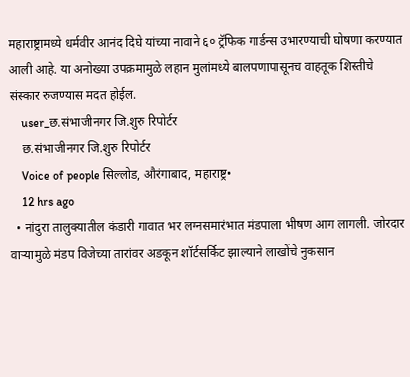महाराष्ट्रामध्ये धर्मवीर आनंद दिघे यांच्या नावाने ६० ट्रॅफिक गार्डन्स उभारण्याची घोषणा करण्यात आली आहे. या अनोख्या उपक्रमामुळे लहान मुलांमध्ये बालपणापासूनच वाहतूक शिस्तीचे संस्कार रुजण्यास मदत होईल.
    user_छ.संभाजीनगर जि.शुरु रिपोर्टर
    छ.संभाजीनगर जि.शुरु रिपोर्टर
    Voice of people सिल्लोड, औरंगाबाद, महाराष्ट्र•
    12 hrs ago
  • नांदुरा तालुक्यातील कंडारी गावात भर लग्नसमारंभात मंडपाला भीषण आग लागली. जोरदार वाऱ्यामुळे मंडप विजेच्या तारांवर अडकून शॉर्टसर्किट झाल्याने लाखोंचे नुकसान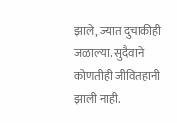झाले, ज्यात दुचाकीही जळाल्या. सुदैवाने कोणतीही जीवितहानी झाली नाही.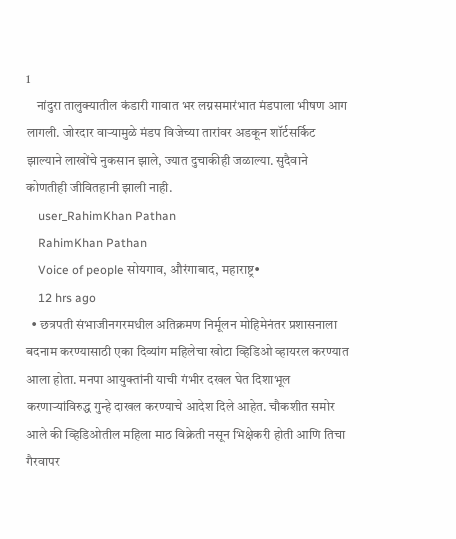1
    नांदुरा तालुक्यातील कंडारी गावात भर लग्नसमारंभात मंडपाला भीषण आग लागली. जोरदार वाऱ्यामुळे मंडप विजेच्या तारांवर अडकून शॉर्टसर्किट झाल्याने लाखोंचे नुकसान झाले, ज्यात दुचाकीही जळाल्या. सुदैवाने कोणतीही जीवितहानी झाली नाही.
    user_RahimKhan Pathan
    RahimKhan Pathan
    Voice of people सोयगाव, औरंगाबाद, महाराष्ट्र•
    12 hrs ago
  • छत्रपती संभाजीनगरमधील अतिक्रमण निर्मूलन मोहिमेनंतर प्रशासनाला बदनाम करण्यासाठी एका दिव्यांग महिलेचा खोटा व्हिडिओ व्हायरल करण्यात आला होता. मनपा आयुक्तांनी याची गंभीर दखल घेत दिशाभूल करणाऱ्यांविरुद्ध गुन्हे दाखल करण्याचे आदेश दिले आहेत. चौकशीत समोर आले की व्हिडिओतील महिला माठ विक्रेती नसून भिक्षेकरी होती आणि तिचा गैरवापर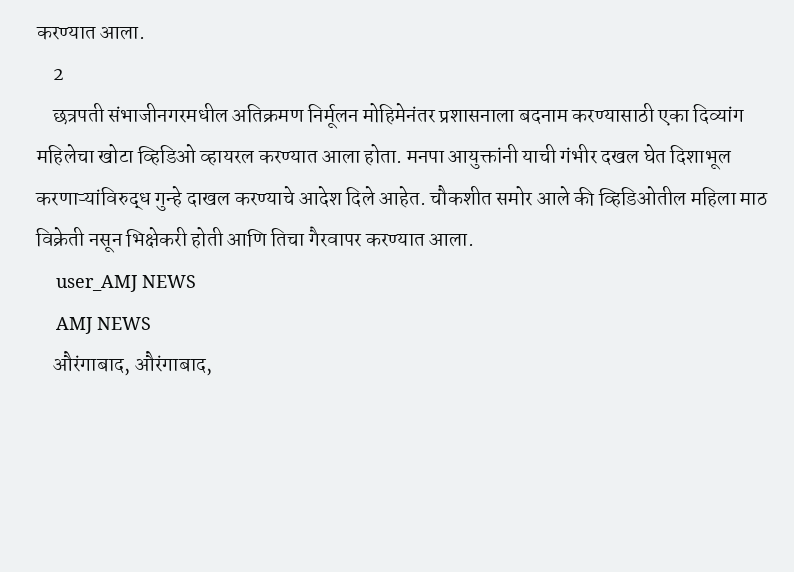करण्यात आला.
    2
    छत्रपती संभाजीनगरमधील अतिक्रमण निर्मूलन मोहिमेनंतर प्रशासनाला बदनाम करण्यासाठी एका दिव्यांग महिलेचा खोटा व्हिडिओ व्हायरल करण्यात आला होता. मनपा आयुक्तांनी याची गंभीर दखल घेत दिशाभूल करणाऱ्यांविरुद्ध गुन्हे दाखल करण्याचे आदेश दिले आहेत. चौकशीत समोर आले की व्हिडिओतील महिला माठ विक्रेती नसून भिक्षेकरी होती आणि तिचा गैरवापर करण्यात आला.
    user_AMJ NEWS
    AMJ NEWS
    औरंगाबाद, औरंगाबाद,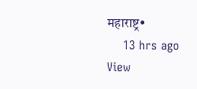महाराष्ट्र•
    13 hrs ago
View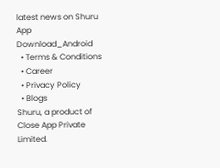latest news on Shuru App
Download_Android
  • Terms & Conditions
  • Career
  • Privacy Policy
  • Blogs
Shuru, a product of Close App Private Limited.